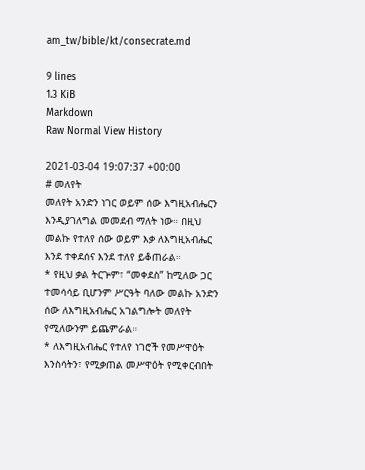am_tw/bible/kt/consecrate.md

9 lines
1.3 KiB
Markdown
Raw Normal View History

2021-03-04 19:07:37 +00:00
# መለየት
መለየት አንድን ነገር ወይም ሰው እግዚአብሔርን እንዲያገለግል መመደብ ማለት ነው። በዚህ መልኩ የተለየ ሰው ወይም እቃ ለእግዚአብሔር እንደ ተቀደሰና እንደ ተለየ ይቆጠራል።
* የዚህ ቃል ትርጕም፣ “መቀደስ” ከሚለው ጋር ተመሳሳይ ቢሆንም ሥርዓት ባለው መልኩ አንድን ሰው ለእግዚአብሔር አገልግሎት መለየት የሚለውንም ይጨምራል።
* ለእግዚአብሔር የተለየ ነገሮች የመሥዋዕት እንስሳትን፣ የሚቃጠል መሥዋዕት የሚቀርብበት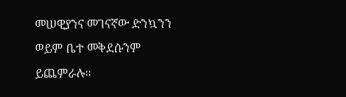መሠዊያንና መገናኛው ድንኳንን ወይም ቤተ መቅደሱንም ይጨምራሉ።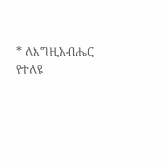* ለእግዚአብሔር የተለዩ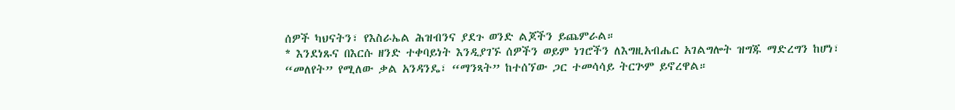ሰዎች ካህናትን፣ የእስራኤል ሕዝብንና ያደጉ ወንድ ልጆችን ይጨምራል።
* እንደነጹና በእርሱ ዘንድ ተቀባይነት እንዲያገኙ ሰዎችን ወይም ነገሮችን ለእግዚአብሔር አገልግሎት ዝግጁ ማድረግን ከሆነ፣ “መለየት” የሚለው ቃል አንዳንዴ፣ “ማንጻት” ከተሰኘው ጋር ተመሳሳይ ትርጕም ይኖረዋል።